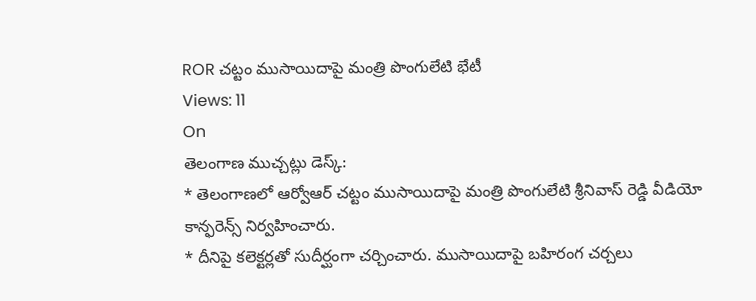ROR చట్టం ముసాయిదాపై మంత్రి పొంగులేటి భేటీ
Views: 11
On
తెలంగాణ ముచ్చట్లు డెస్క్:
* తెలంగాణలో ఆర్వోఆర్ చట్టం ముసాయిదాపై మంత్రి పొంగులేటి శ్రీనివాస్ రెడ్డి వీడియో కాన్ఫరెన్స్ నిర్వహించారు.
* దీనిపై కలెక్టర్లతో సుదీర్ఘంగా చర్చించారు. ముసాయిదాపై బహిరంగ చర్చలు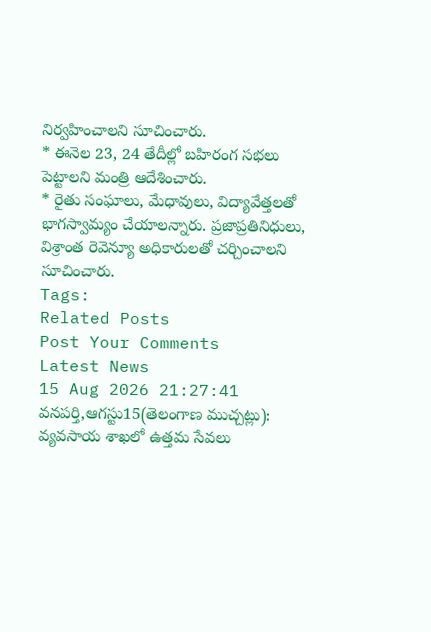నిర్వహించాలని సూచించారు.
* ఈనెల 23, 24 తేదీల్లో బహిరంగ సభలు పెట్టాలని మంత్రి ఆదేశించారు.
* రైతు సంఘాలు, మేధావులు, విద్యావేత్తలతో భాగస్వామ్యం చేయాలన్నారు. ప్రజాప్రతినిధులు, విశ్రాంత రెవెన్యూ అధికారులతో చర్చించాలని సూచించారు.
Tags:
Related Posts
Post Your Comments
Latest News
15 Aug 2026 21:27:41
వనపర్తి,ఆగస్టు15(తెలంగాణ ముచ్చట్లు):
వ్యవసాయ శాఖలో ఉత్తమ సేవలు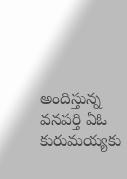అందిస్తున్న వనపర్తి ఏఓ కురుమయ్యకు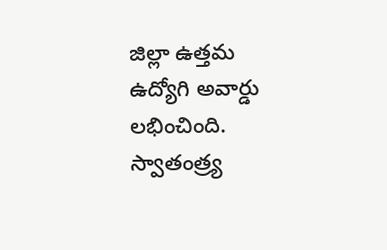జిల్లా ఉత్తమ ఉద్యోగి అవార్డు లభించింది. స్వాతంత్ర్య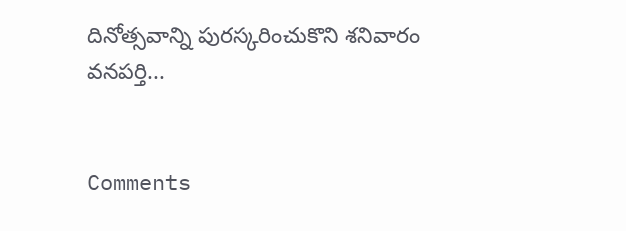దినోత్సవాన్ని పురస్కరించుకొని శనివారం వనపర్తి...


Comments